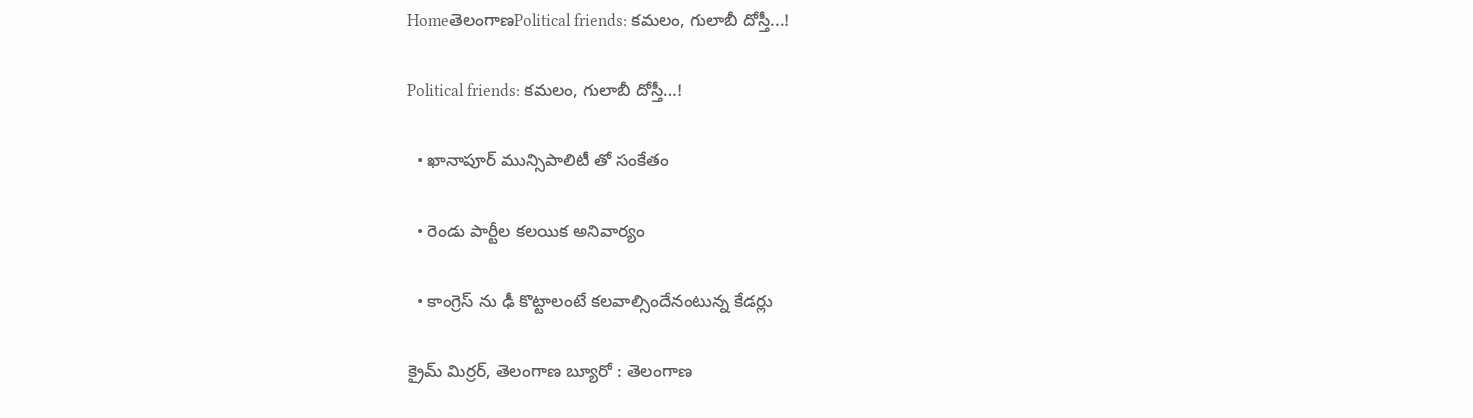HomeతెలంగాణPolitical friends: కమలం, గులాబీ దోస్తీ...!

Political friends: కమలం, గులాబీ దోస్తీ…!

  • ఖానాపూర్ మున్సిపాలిటీ తో సంకేతం

  • రెండు పార్టీల కలయిక అనివార్యం

  • కాంగ్రెస్ ను ఢీ కొట్టాలంటే కలవాల్సిందేనంటున్న కేడర్లు

క్రైమ్ మిర్రర్, తెలంగాణ బ్యూరో : తెలంగాణ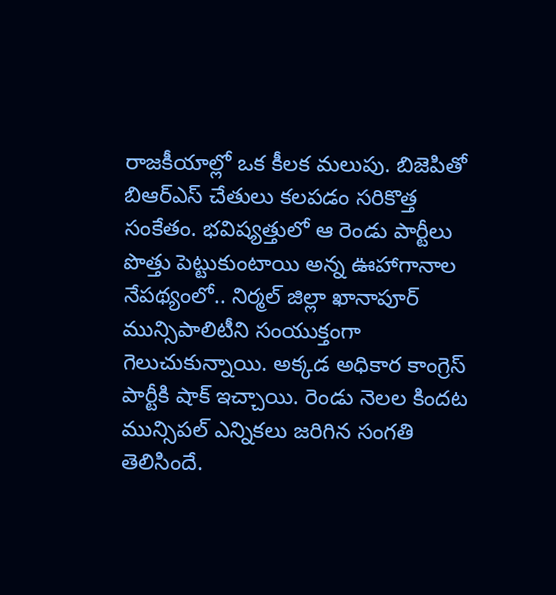రాజకీయాల్లో ఒక కీలక మలుపు. బిజెపితో బిఆర్ఎస్ చేతులు కలపడం సరికొత్త సంకేతం. భవిష్యత్తులో ఆ రెండు పార్టీలు పొత్తు పెట్టుకుంటాయి అన్న ఊహాగానాల నేపథ్యంలో.. నిర్మల్ జిల్లా ఖానాపూర్ మున్సిపాలిటీని సంయుక్తంగా గెలుచుకున్నాయి. అక్కడ అధికార కాంగ్రెస్ పార్టీకి షాక్ ఇచ్చాయి. రెండు నెలల కిందట మున్సిపల్ ఎన్నికలు జరిగిన సంగతి తెలిసిందే.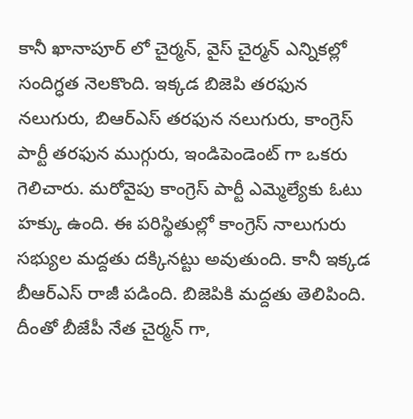కానీ ఖానాపూర్ లో చైర్మన్, వైస్ చైర్మన్ ఎన్నికల్లో సందిగ్ధత నెలకొంది. ఇక్కడ బిజెపి తరఫున నలుగురు, బిఆర్ఎస్ తరఫున నలుగురు, కాంగ్రెస్ పార్టీ తరఫున ముగ్గురు, ఇండిపెండెంట్ గా ఒకరు గెలిచారు. మరోవైపు కాంగ్రెస్ పార్టీ ఎమ్మెల్యేకు ఓటు హక్కు ఉంది. ఈ పరిస్థితుల్లో కాంగ్రెస్ నాలుగురు సభ్యుల మద్దతు దక్కినట్టు అవుతుంది. కానీ ఇక్కడ బీఆర్ఎస్ రాజీ పడింది. బిజెపికి మద్దతు తెలిపింది. దీంతో బీజేపీ నేత చైర్మన్ గా,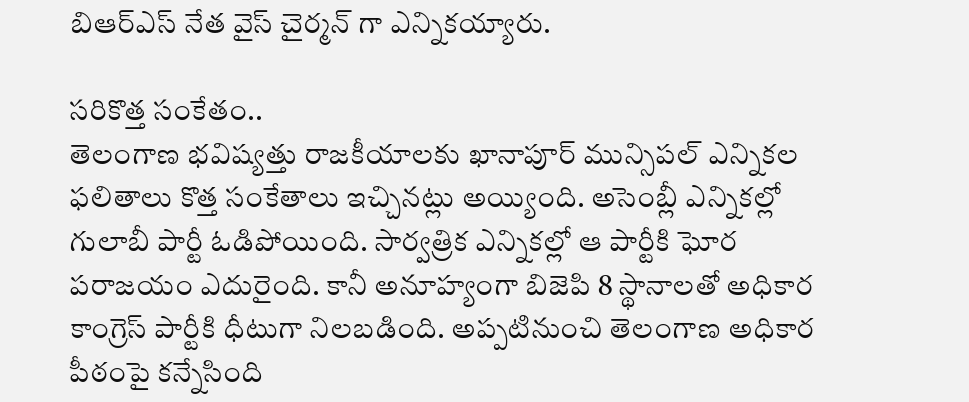బిఆర్ఎస్ నేత వైస్ చైర్మన్ గా ఎన్నికయ్యారు.

సరికొత్త సంకేతం..
తెలంగాణ భవిష్యత్తు రాజకీయాలకు ఖానాపూర్ మున్సిపల్ ఎన్నికల ఫలితాలు కొత్త సంకేతాలు ఇచ్చినట్లు అయ్యింది. అసెంబ్లీ ఎన్నికల్లో గులాబీ పార్టీ ఓడిపోయింది. సార్వత్రిక ఎన్నికల్లో ఆ పార్టీకి ఘోర పరాజయం ఎదురైంది. కానీ అనూహ్యంగా బిజెపి 8 స్థానాలతో అధికార కాంగ్రెస్ పార్టీకి ధీటుగా నిలబడింది. అప్పటినుంచి తెలంగాణ అధికార పీఠంపై కన్నేసింది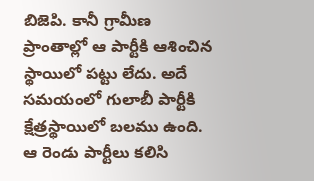బిజెపి. కానీ గ్రామీణ ప్రాంతాల్లో ఆ పార్టీకి ఆశించిన స్థాయిలో పట్టు లేదు. అదే సమయంలో గులాబీ పార్టీకి క్షేత్రస్థాయిలో బలము ఉంది. ఆ రెండు పార్టీలు కలిసి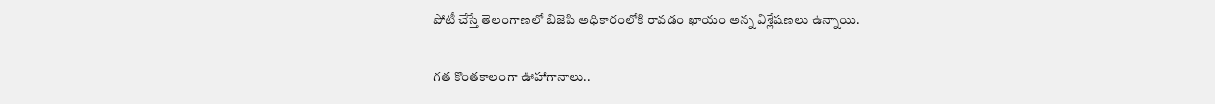పోటీ చేస్తే తెలంగాణలో బిజెపి అధికారంలోకి రావడం ఖాయం అన్న విశ్లేషణలు ఉన్నాయి.

గత కొంతకాలంగా ఊహాగానాలు..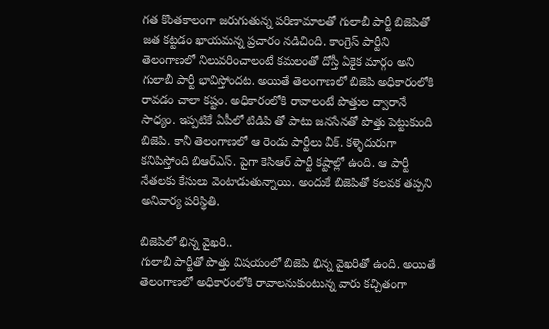గత కొంతకాలంగా జరుగుతున్న పరిణామాలతో గులాబీ పార్టీ బిజెపితో జత కట్టడం ఖాయమన్న ప్రచారం నడిచింది. కాంగ్రెస్ పార్టీని తెలంగాణలో నిలువరించాలంటే కమలంతో దోస్తీ ఏకైక మార్గం అని గులాబీ పార్టీ భావిస్తోందట. అయితే తెలంగాణలో బిజెపి అధికారంలోకి రావడం చాలా కష్టం. అధికారంలోకి రావాలంటే పొత్తుల ద్వారానే సాధ్యం. ఇప్పటికే ఏపీలో టిడిపి తో పాటు జనసేనతో పొత్తు పెట్టుకుంది బిజెపి. కానీ తెలంగాణలో ఆ రెండు పార్టీలు వీక్. కళ్ళెదురుగా కనిపిస్తోంది బిఆర్ఎస్. పైగా కెసిఆర్ పార్టీ కష్టాల్లో ఉంది. ఆ పార్టీ నేతలకు కేసులు వెంటాడుతున్నాయి. అందుకే బిజెపితో కలవక తప్పని అనివార్య పరిస్థితి.

బిజెపిలో భిన్న వైఖరి..
గులాబీ పార్టీతో పొత్తు విషయంలో బిజెపి భిన్న వైఖరితో ఉంది. అయితే తెలంగాణలో అధికారంలోకి రావాలనుకుంటున్న వారు కచ్చితంగా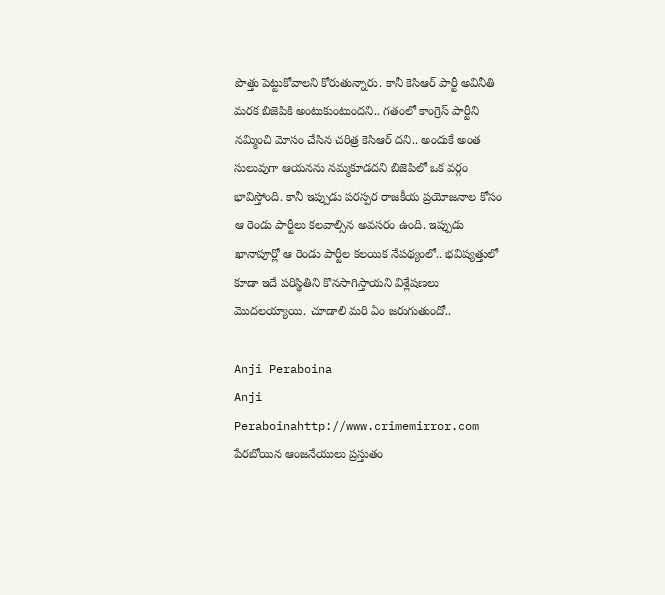పొత్తు పెట్టుకోవాలని కోరుతున్నారు. కానీ కెసిఆర్ పార్టీ అవినీతి మరక బిజెపికి అంటుకుంటుందని.. గతంలో కాంగ్రెస్ పార్టీని నమ్మించి మోసం చేసిన చరిత్ర కెసిఆర్ దని.. అందుకే అంత సులువుగా ఆయనను నమ్మకూడదని బిజెపిలో ఒక వర్గం భావిస్తోంది. కానీ ఇప్పుడు పరస్పర రాజకీయ ప్రయోజనాల కోసం ఆ రెండు పార్టీలు కలవాల్సిన అవసరం ఉంది. ఇప్పుడు ఖానాపూర్లో ఆ రెండు పార్టీల కలయిక నేపథ్యంలో.. భవిష్యత్తులో కూడా ఇదే పరిస్థితిని కొనసాగిస్తాయని విశ్లేషణలు మొదలయ్యాయి. చూడాలి మరి ఏం జరుగుతుందో..

Anji Peraboina
Anji Peraboinahttp://www.crimemirror.com
పేరబోయిన ఆంజనేయులు ప్రస్తుతం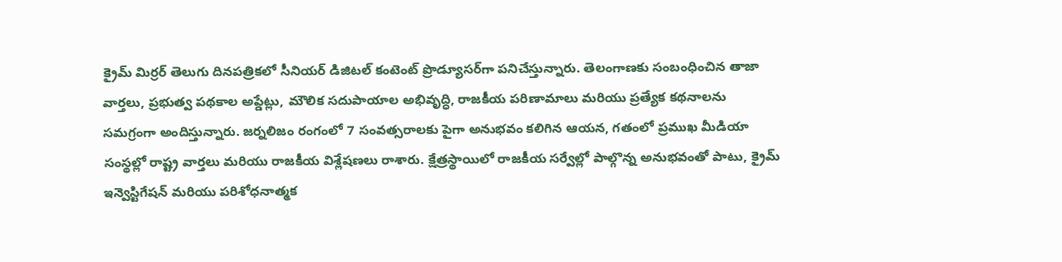క్రైమ్ మిర్రర్ తెలుగు దినపత్రికలో సీనియర్ డిజిటల్ కంటెంట్ ప్రొడ్యూసర్‌గా పనిచేస్తున్నారు. తెలంగాణకు సంబంధించిన తాజా వార్తలు, ప్రభుత్వ పథకాల అప్డేట్లు, మౌలిక సదుపాయాల అభివృద్ధి, రాజకీయ పరిణామాలు మరియు ప్రత్యేక కథనాలను సమగ్రంగా అందిస్తున్నారు. జర్నలిజం రంగంలో 7 సంవత్సరాలకు పైగా అనుభవం కలిగిన ఆయన, గతంలో ప్రముఖ మీడియా సంస్థల్లో రాష్ట్ర వార్తలు మరియు రాజకీయ విశ్లేషణలు రాశారు. క్షేత్రస్థాయిలో రాజకీయ సర్వేల్లో పాల్గొన్న అనుభవంతో పాటు, క్రైమ్ ఇన్వెస్టిగేషన్ మరియు పరిశోధనాత్మక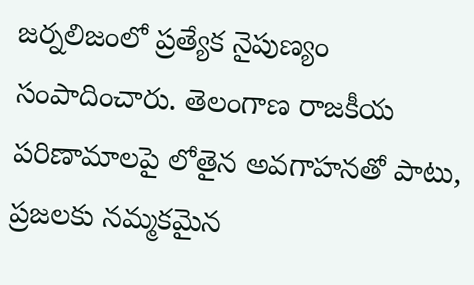జర్నలిజంలో ప్రత్యేక నైపుణ్యం సంపాదించారు. తెలంగాణ రాజకీయ పరిణామాలపై లోతైన అవగాహనతో పాటు, ప్రజలకు నమ్మకమైన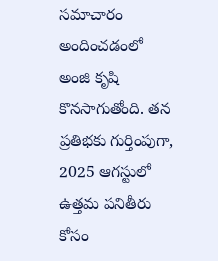సమాచారం అందించడంలో అంజి కృషి కొనసాగుతోంది. తన ప్రతిభకు గుర్తింపుగా, 2025 ఆగస్టులో ఉత్తమ పనితీరు కోసం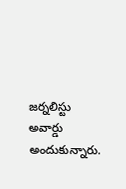జర్నలిస్టు అవార్డు అందుకున్నారు.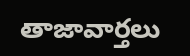తాజావార్తలు